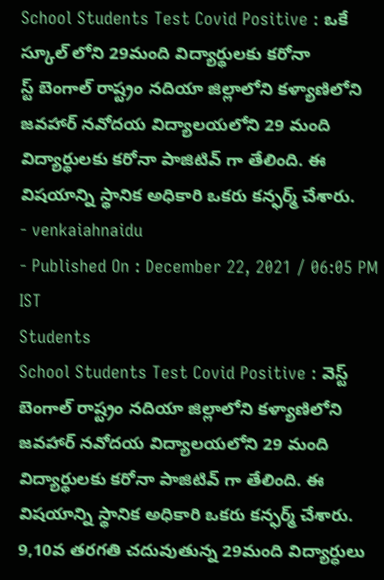School Students Test Covid Positive : ఒకే స్కూల్ లోని 29మంది విద్యార్థులకు కరోనా
స్ట్ బెంగాల్ రాష్ట్రం నదియా జిల్లాలోని కళ్యాణిలోని జవహార్ నవోదయ విద్యాలయలోని 29 మంది విద్యార్థులకు కరోనా పాజిటివ్ గా తేలింది. ఈ విషయాన్ని స్థానిక అధికారి ఒకరు కన్ఫర్మ్ చేశారు.
- venkaiahnaidu
- Published On : December 22, 2021 / 06:05 PM IST
Students
School Students Test Covid Positive : వెస్ట్ బెంగాల్ రాష్ట్రం నదియా జిల్లాలోని కళ్యాణిలోని జవహార్ నవోదయ విద్యాలయలోని 29 మంది విద్యార్థులకు కరోనా పాజిటివ్ గా తేలింది. ఈ విషయాన్ని స్థానిక అధికారి ఒకరు కన్ఫర్మ్ చేశారు. 9,10వ తరగతి చదువుతున్న 29మంది విద్యార్ధులు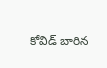కోవిడ్ బారిన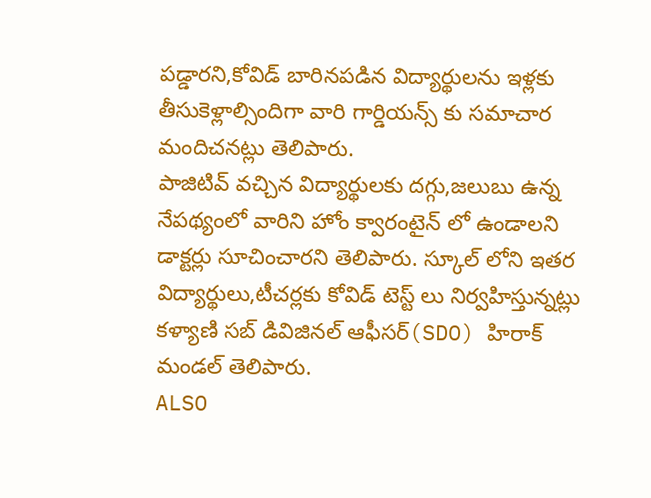పడ్డారని,కోవిడ్ బారినపడిన విద్యార్థులను ఇళ్లకు తీసుకెళ్లాల్సిందిగా వారి గార్డియన్స్ కు సమాచార మందిచనట్లు తెలిపారు.
పాజిటివ్ వచ్చిన విద్యార్థులకు దగ్గు,జలుబు ఉన్న నేపథ్యంలో వారిని హోం క్వారంటైన్ లో ఉండాలని డాక్టర్లు సూచించారని తెలిపారు. స్కూల్ లోని ఇతర విద్యార్థులు,టీచర్లకు కోవిడ్ టెస్ట్ లు నిర్వహిస్తున్నట్లు కళ్యాణి సబ్ డివిజినల్ ఆఫీసర్(SDO) హిరాక్ మండల్ తెలిపారు.
ALSO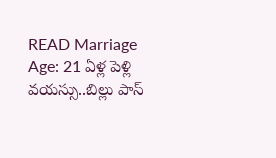READ Marriage Age: 21 ఏళ్ల పెళ్లి వయస్సు..బిల్లు పాస్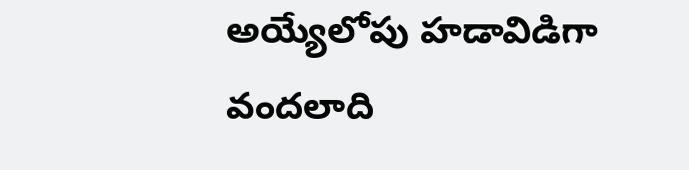అయ్యేలోపు హడావిడిగా వందలాది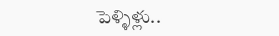పెళ్ళిళ్లు..